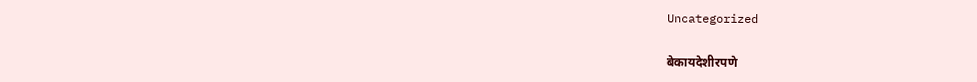Uncategorized

बेकायदेशीरपणे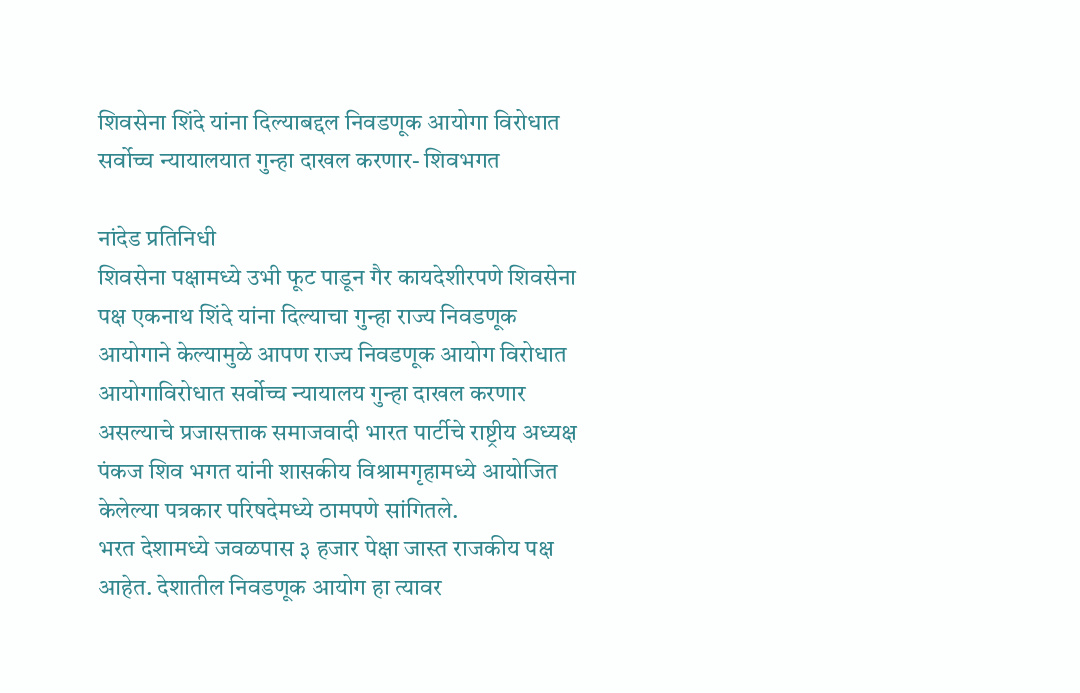शिवसेना शिंदे यांना दिल्याबद्दल निवडणूक आयोगा विरोधात सर्वोच्च न्यायालयात गुन्हा दाखल करणार- शिवभगत

नांदेड प्रतिनिधी
शिवसेना पक्षामध्ये उभी फूट पाडून गैर कायदेशीरपणे शिवसेना पक्ष एकनाथ शिंदे यांना दिल्याचा गुन्हा राज्य निवडणूक आयोगाने केल्यामुळे आपण राज्य निवडणूक आयोग विरोधात आयोगाविरोधात सर्वोच्च न्यायालय गुन्हा दाखल करणार असल्याचे प्रजासत्ताक समाजवादी भारत पार्टीचे राष्ट्रीय अध्यक्ष पंकज शिव भगत यांनी शासकीय विश्रामगृहामध्ये आयोजित केलेल्या पत्रकार परिषदेमध्ये ठामपणे सांगितले.
भरत देशामध्ये जवळपास ३ हजार पेक्षा जास्त राजकीय पक्ष आहेत. देशातील निवडणूक आयोग हा त्यावर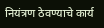नियंत्रण ठेवण्याचे कार्य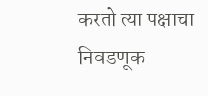करतो त्या पक्षाचा निवडणूक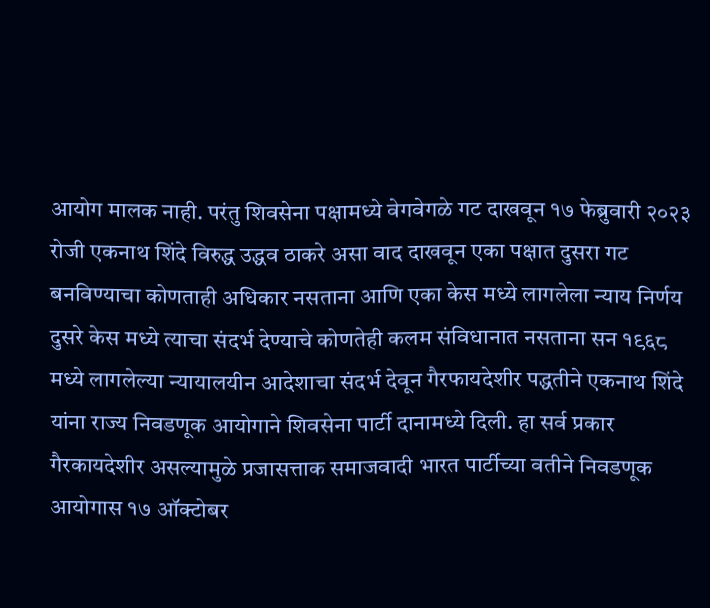आयोग मालक नाही. परंतु शिवसेना पक्षामध्ये वेगवेगळे गट दाखवून १७ फेब्रुवारी २०२३ रोजी एकनाथ शिंदे विरुद्ध उद्धव ठाकरे असा वाद दाखवून एका पक्षात दुसरा गट बनविण्याचा कोणताही अधिकार नसताना आणि एका केस मध्ये लागलेला न्याय निर्णय दुसरे केस मध्ये त्याचा संदर्भ देण्याचे कोणतेही कलम संविधानात नसताना सन १९६८ मध्ये लागलेल्या न्यायालयीन आदेशाचा संदर्भ देवून गैरफायदेशीर पद्धतीने एकनाथ शिंदे यांना राज्य निवडणूक आयोगाने शिवसेना पार्टी दानामध्ये दिली. हा सर्व प्रकार गैरकायदेशीर असल्यामुळे प्रजासत्ताक समाजवादी भारत पार्टीच्या वतीने निवडणूक आयोगास १७ ऑक्टोबर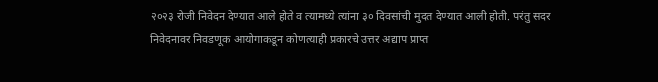२०२३ रोजी निवेदन देण्यात आले होते व त्यामध्ये त्यांना ३० दिवसांची मुदत देण्यात आली होती. परंतु सदर निवेदनावर निवडणूक आयोगाकडून कोणत्याही प्रकारचे उत्तर अद्याप प्राप्त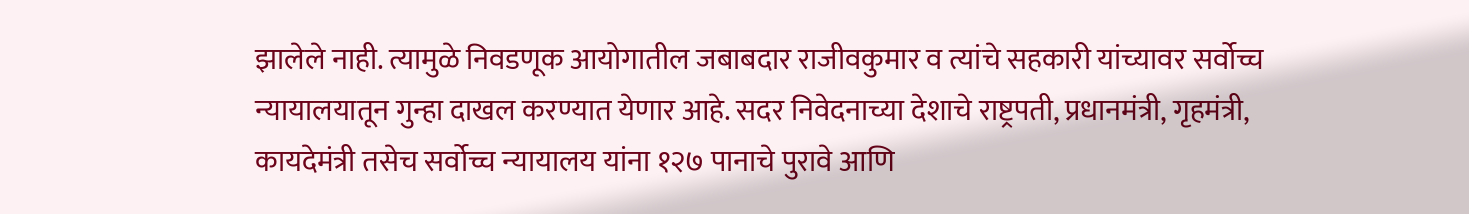झालेले नाही. त्यामुळे निवडणूक आयोगातील जबाबदार राजीवकुमार व त्यांचे सहकारी यांच्यावर सर्वोच्च न्यायालयातून गुन्हा दाखल करण्यात येणार आहे. सदर निवेदनाच्या देशाचे राष्ट्रपती, प्रधानमंत्री, गृहमंत्री, कायदेमंत्री तसेच सर्वोच्च न्यायालय यांना १२७ पानाचे पुरावे आणि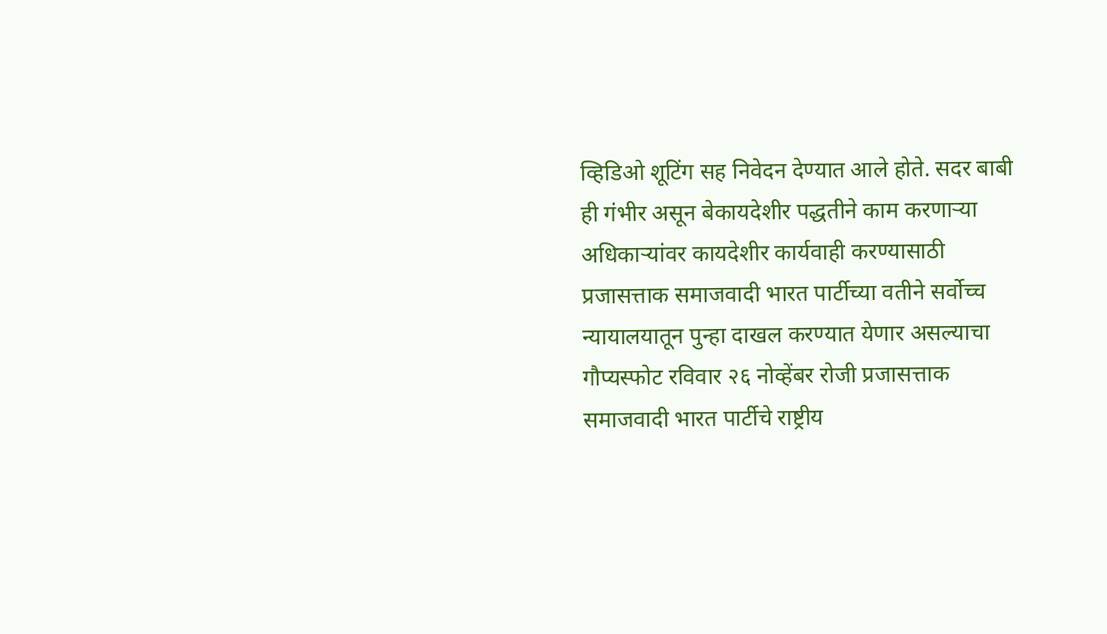व्हिडिओ शूटिंग सह निवेदन देण्यात आले होते. सदर बाबी ही गंभीर असून बेकायदेशीर पद्धतीने काम करणाऱ्या अधिकाऱ्यांवर कायदेशीर कार्यवाही करण्यासाठी प्रजासत्ताक समाजवादी भारत पार्टीच्या वतीने सर्वोच्च न्यायालयातून पुन्हा दाखल करण्यात येणार असल्याचा गौप्यस्फोट रविवार २६ नोव्हेंबर रोजी प्रजासत्ताक समाजवादी भारत पार्टीचे राष्ट्रीय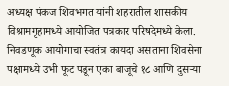अध्यक्ष पंकज शिवभगत यांनी शहरातील शासकीय विश्रामगृहामध्ये आयोजित पत्रकार परिषदेमध्ये केला.
निवडणूक आयोगाचा स्वतंत्र कायदा असताना शिवसेना पक्षामध्ये उभी फूट पडून एका बाजूचे १८ आणि दुसऱ्या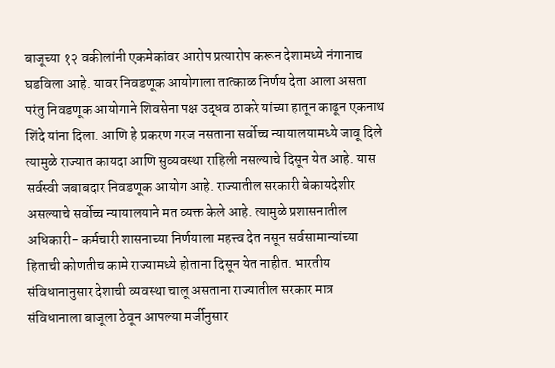बाजूच्या १२ वकीलांनी एकमेकांवर आरोप प्रत्यारोप करून देशामध्ये नंगानाच घडविला आहे. यावर निवडणूक आयोगाला तात्काळ निर्णय देता आला असता परंतु निवडणूक आयोगाने शिवसेना पक्ष उद्धव ठाकरे यांच्या हातून काढून एकनाथ शिंदे यांना दिला. आणि हे प्रकरण गरज नसताना सर्वोच्च न्यायालयामध्ये जावू दिले त्यामुळे राज्यात कायदा आणि सुव्यवस्था राहिली नसल्याचे दिसून येत आहे. यास सर्वस्वी जबाबदार निवडणूक आयोग आहे. राज्यातील सरकारी बेकायदेशीर असल्याचे सर्वोच्च न्यायालयाने मत व्यक्त केले आहे. त्यामुळे प्रशासनातील अधिकारी- कर्मचारी शासनाच्या निर्णयाला महत्त्व देत नसून सर्वसामान्यांच्या हिताची कोणतीच कामे राज्यामध्ये होताना दिसून येत नाहीत. भारतीय संविधानानुसार देशाची व्यवस्था चालू असताना राज्यातील सरकार मात्र संविधानाला बाजूला ठेवून आपल्या मर्जीनुसार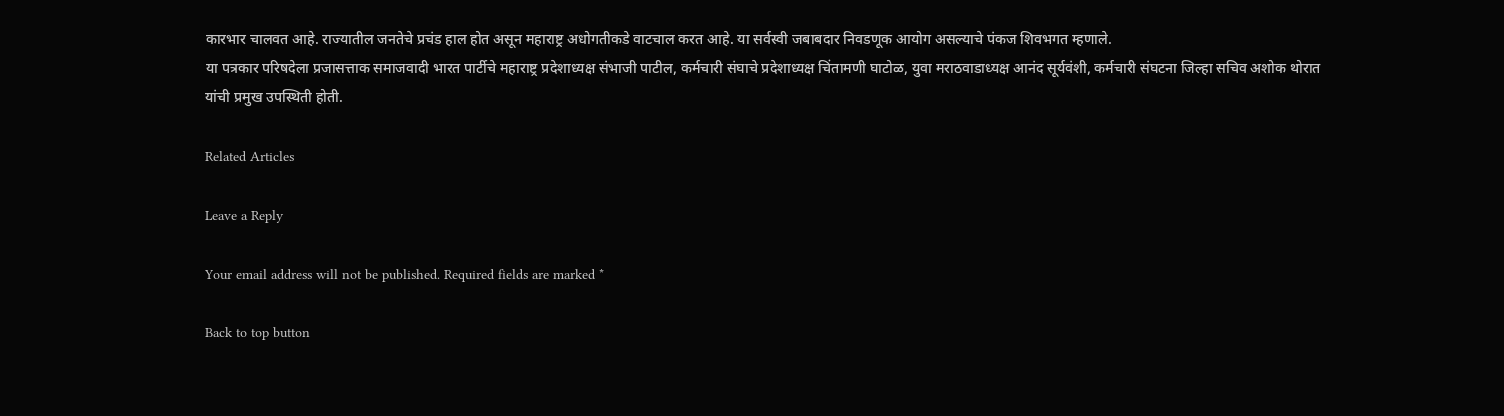कारभार चालवत आहे. राज्यातील जनतेचे प्रचंड हाल होत असून महाराष्ट्र अधोगतीकडे वाटचाल करत आहे. या सर्वस्वी जबाबदार निवडणूक आयोग असल्याचे पंकज शिवभगत म्हणाले.
या पत्रकार परिषदेला प्रजासत्ताक समाजवादी भारत पार्टीचे महाराष्ट्र प्रदेशाध्यक्ष संभाजी पाटील, कर्मचारी संघाचे प्रदेशाध्यक्ष चिंतामणी घाटोळ, युवा मराठवाडाध्यक्ष आनंद सूर्यवंशी, कर्मचारी संघटना जिल्हा सचिव अशोक थोरात यांची प्रमुख उपस्थिती होती.

Related Articles

Leave a Reply

Your email address will not be published. Required fields are marked *

Back to top button